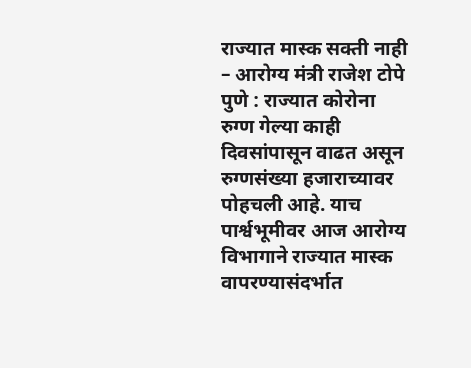राज्यात मास्क सक्ती नाही – आरोग्य मंत्री राजेश टोपे
पुणे : राज्यात कोरोना रुग्ण गेल्या काही दिवसांपासून वाढत असून रुग्णसंख्या हजाराच्यावर पोहचली आहे. याच पार्श्वभूमीवर आज आरोग्य विभागाने राज्यात मास्क वापरण्यासंदर्भात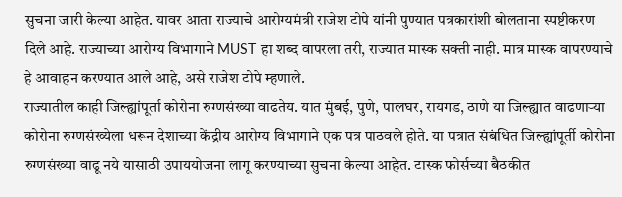सुचना जारी केल्या आहेत. यावर आता राज्याचे आरोग्यमंत्री राजेश टोपे यांनी पुण्यात पत्रकारांशी बोलताना स्पष्टीकरण दिले आहे. राज्याच्या आरोग्य विभागाने MUST हा शब्द वापरला तरी, राज्यात मास्क सक्ती नाही. मात्र मास्क वापरण्याचे हे आवाहन करण्यात आले आहे, असे राजेश टोपे म्हणाले.
राज्यातील काही जिल्ह्यांपूर्ता कोरोना रुग्णसंख्या वाढतेय. यात मुंबई, पुणे, पालघर, रायगड, ठाणे या जिल्ह्यात वाढणाऱ्या कोरोना रुग्णसंख्येला धरून देशाच्या केंद्रीय आरोग्य विभागाने एक पत्र पाठवले होते. या पत्रात संबंधित जिल्ह्यांपूर्ती कोरोना रुग्णसंख्या वाढू नये यासाठी उपाययोजना लागू करण्याच्या सुचना केल्या आहेत. टास्क फोर्सच्या बैठकीत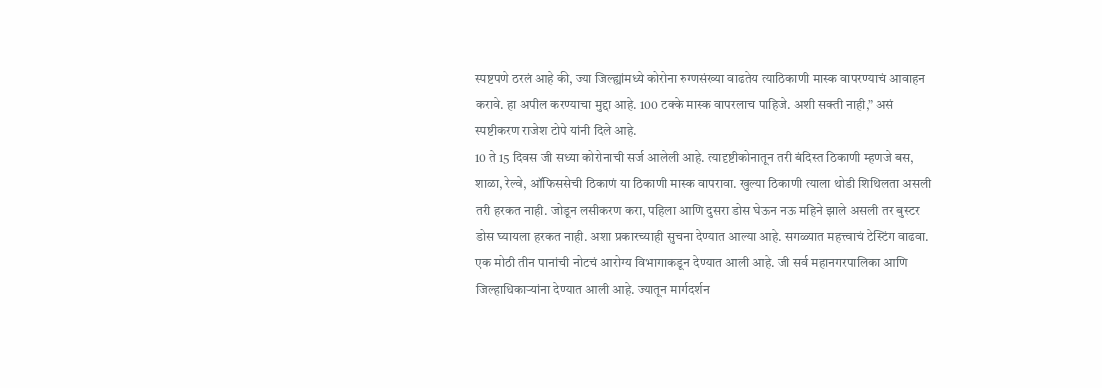स्पष्टपणे ठरलं आहे की, ज्या जिल्ह्यांमध्ये कोरोना रुग्णसंख्या वाढतेय त्याठिकाणी मास्क वापरण्याचं आवाहन करावे. हा अपील करण्याचा मुद्दा आहे. 100 टक्के मास्क वापरलाच पाहिजे. अशी सक्ती नाही,” असं स्पष्टीकरण राजेश टोपे यांनी दिले आहे.
10 ते 15 दिवस जी सध्या कोरोनाची सर्ज आलेली आहे. त्यादृष्टीकोनातून तरी बंदिस्त ठिकाणी म्हणजे बस, शाळा, रेल्वे, ऑफिससेची ठिकाणं या ठिकाणी मास्क वापरावा. खुल्या ठिकाणी त्याला थोडी शिथिलता असली तरी हरकत नाही. जोडून लसीकरण करा, पहिला आणि दुसरा डोस घेऊन नऊ महिने झाले असली तर बुस्टर डोस घ्यायला हरकत नाही. अशा प्रकारच्याही सुचना देण्यात आल्या आहे. सगळ्यात महत्त्वाचं टेस्टिंग वाढवा. एक मोठी तीन पानांची नोटचं आरोग्य विभागाकडून देण्यात आली आहे. जी सर्व महानगरपालिका आणि जिल्हाधिकाऱ्यांना देण्यात आली आहे. ज्यातून मार्गदर्शन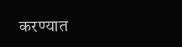करण्यात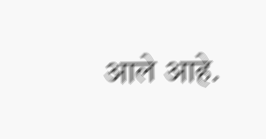आले आहे.